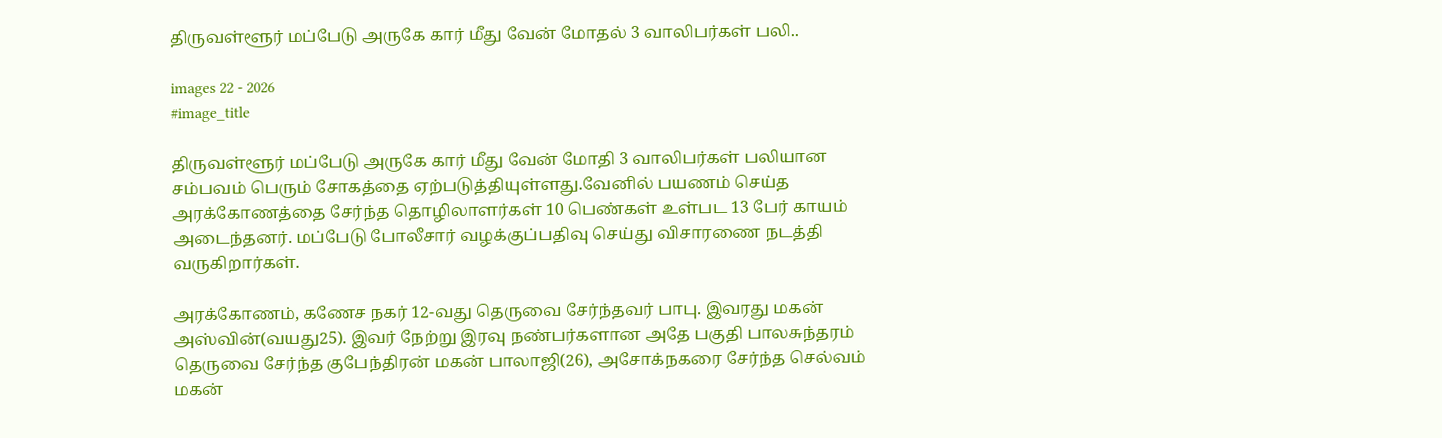திருவள்ளூர் மப்பேடு அருகே கார் மீது வேன் மோதல் 3 வாலிபர்கள் பலி..

images 22 - 2026
#image_title

திருவள்ளூர் மப்பேடு அருகே கார் மீது வேன் மோதி 3 வாலிபர்கள் பலியான சம்பவம் பெரும் சோகத்தை ஏற்படுத்தியுள்ளது.வேனில் பயணம் செய்த அரக்கோணத்தை சேர்ந்த தொழிலாளர்கள் 10 பெண்கள் உள்பட 13 பேர் காயம் அடைந்தனர். மப்பேடு போலீசார் வழக்குப்பதிவு செய்து விசாரணை நடத்தி வருகிறார்கள்.

அரக்கோணம், கணேச நகர் 12-வது தெருவை சேர்ந்தவர் பாபு. இவரது மகன் அஸ்வின்(வயது25). இவர் நேற்று இரவு நண்பர்களான அதே பகுதி பாலசுந்தரம் தெருவை சேர்ந்த குபேந்திரன் மகன் பாலாஜி(26), அசோக்நகரை சேர்ந்த செல்வம் மகன்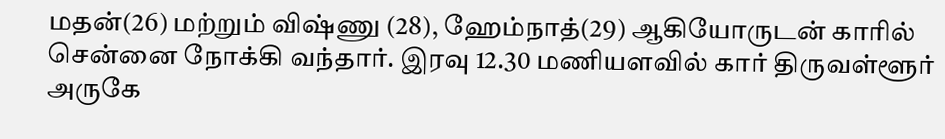மதன்(26) மற்றும் விஷ்ணு (28), ஹேம்நாத்(29) ஆகியோருடன் காரில் சென்னை நோக்கி வந்தார். இரவு 12.30 மணியளவில் கார் திருவள்ளூர் அருகே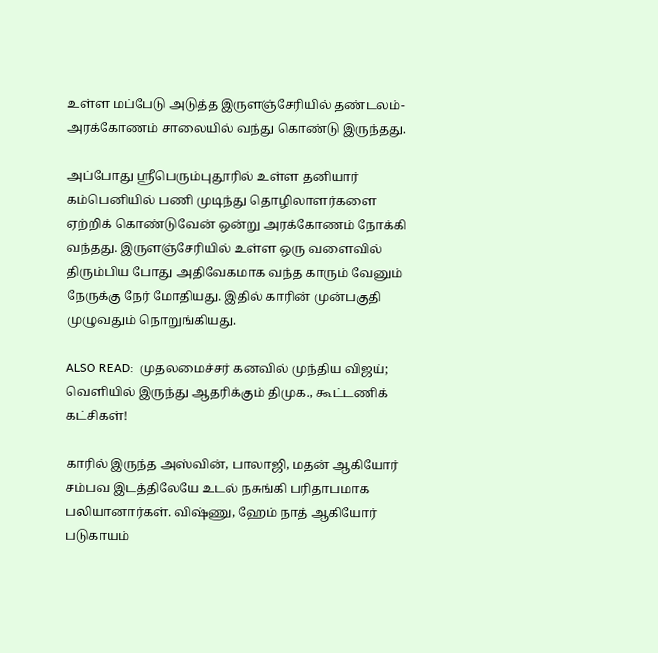உள்ள மப்பேடு அடுத்த இருளஞ்சேரியில் தண்டலம்-அரக்கோணம் சாலையில் வந்து கொண்டு இருந்தது.

அப்போது ஸ்ரீபெரும்புதூரில் உள்ள தனியார் கம்பெனியில் பணி முடிந்து தொழிலாளர்களை ஏற்றிக் கொண்டுவேன் ஒன்று அரக்கோணம் நோக்கி வந்தது. இருளஞ்சேரியில் உள்ள ஒரு வளைவில் திரும்பிய போது அதிவேகமாக வந்த காரும் வேனும் நேருக்கு நேர் மோதியது. இதில் காரின் முன்பகுதி முழுவதும் நொறுங்கியது.

ALSO READ:  முதலமைச்சர் கனவில் முந்திய விஜய்; வெளியில் இருந்து ஆதரிக்கும் திமுக., கூட்டணிக் கட்சிகள்!

காரில் இருந்த அஸ்வின், பாலாஜி, மதன் ஆகியோர் சம்பவ இடத்திலேயே உடல் நசுங்கி பரிதாபமாக பலியானார்கள். விஷ்ணு, ஹேம் நாத் ஆகியோர் படுகாயம்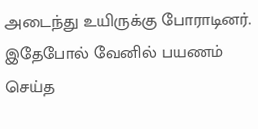அடைந்து உயிருக்கு போராடினர். இதேபோல் வேனில் பயணம் செய்த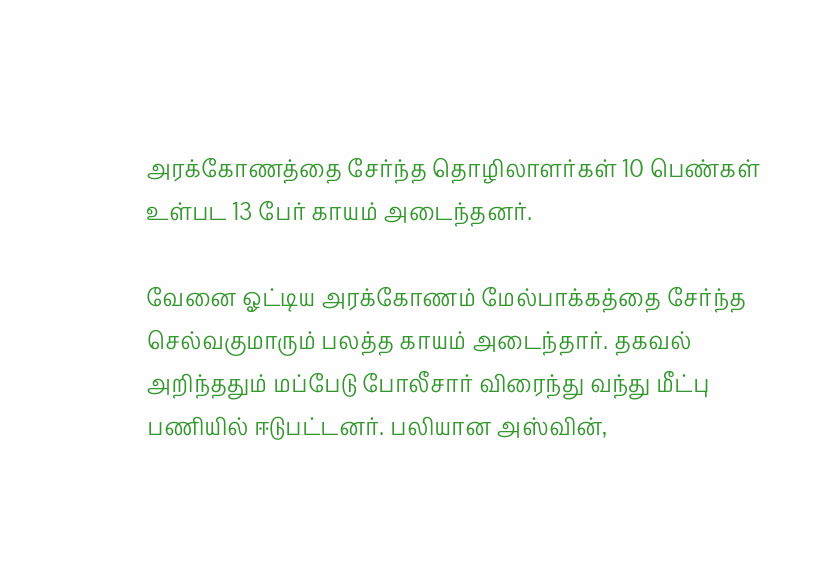அரக்கோணத்தை சேர்ந்த தொழிலாளர்கள் 10 பெண்கள் உள்பட 13 பேர் காயம் அடைந்தனர்.

வேனை ஓட்டிய அரக்கோணம் மேல்பாக்கத்தை சேர்ந்த செல்வகுமாரும் பலத்த காயம் அடைந்தார். தகவல் அறிந்ததும் மப்பேடு போலீசார் விரைந்து வந்து மீட்பு பணியில் ஈடுபட்டனர். பலியான அஸ்வின்,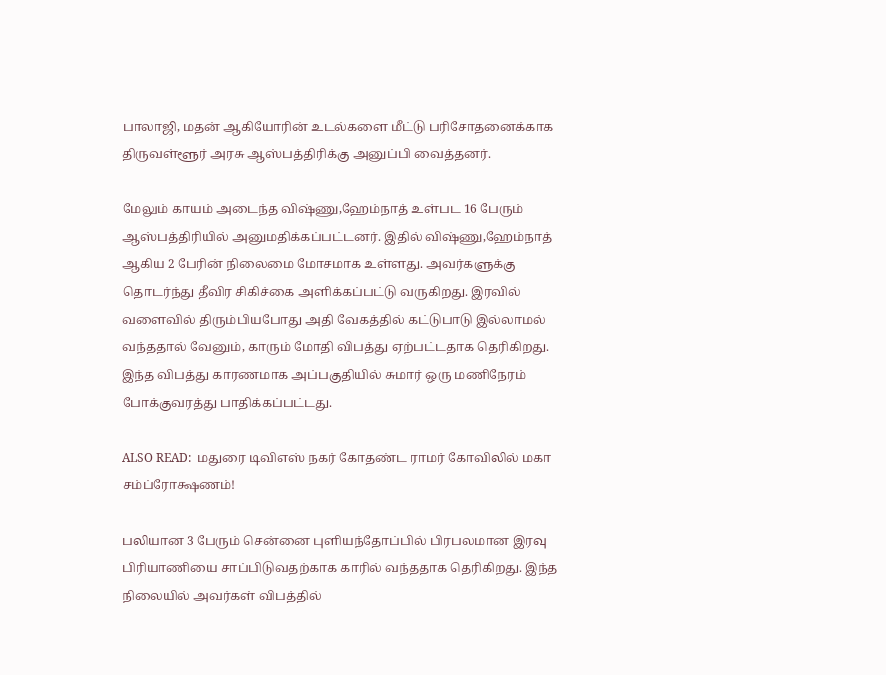பாலாஜி, மதன் ஆகியோரின் உடல்களை மீட்டு பரிசோதனைக்காக திருவள்ளூர் அரசு ஆஸ்பத்திரிக்கு அனுப்பி வைத்தனர்.

மேலும் காயம் அடைந்த விஷ்ணு,ஹேம்நாத் உள்பட 16 பேரும் ஆஸ்பத்திரியில் அனுமதிக்கப்பட்டனர். இதில் விஷ்ணு,ஹேம்நாத் ஆகிய 2 பேரின் நிலைமை மோசமாக உள்ளது. அவர்களுக்கு தொடர்ந்து தீவிர சிகிச்கை அளிக்கப்பட்டு வருகிறது. இரவில் வளைவில் திரும்பியபோது அதி வேகத்தில் கட்டுபாடு இல்லாமல் வந்ததால் வேனும், காரும் மோதி விபத்து ஏற்பட்டதாக தெரிகிறது. இந்த விபத்து காரணமாக அப்பகுதியில் சுமார் ஒரு மணிநேரம் போக்குவரத்து பாதிக்கப்பட்டது.

ALSO READ:  மதுரை டிவிஎஸ் நகர் கோதண்ட ராமர் கோவிலில் மகா சம்ப்ரோக்ஷணம்!

பலியான 3 பேரும் சென்னை புளியந்தோப்பில் பிரபலமான இரவு பிரியாணியை சாப்பிடுவதற்காக காரில் வந்ததாக தெரிகிறது. இந்த நிலையில் அவர்கள் விபத்தில்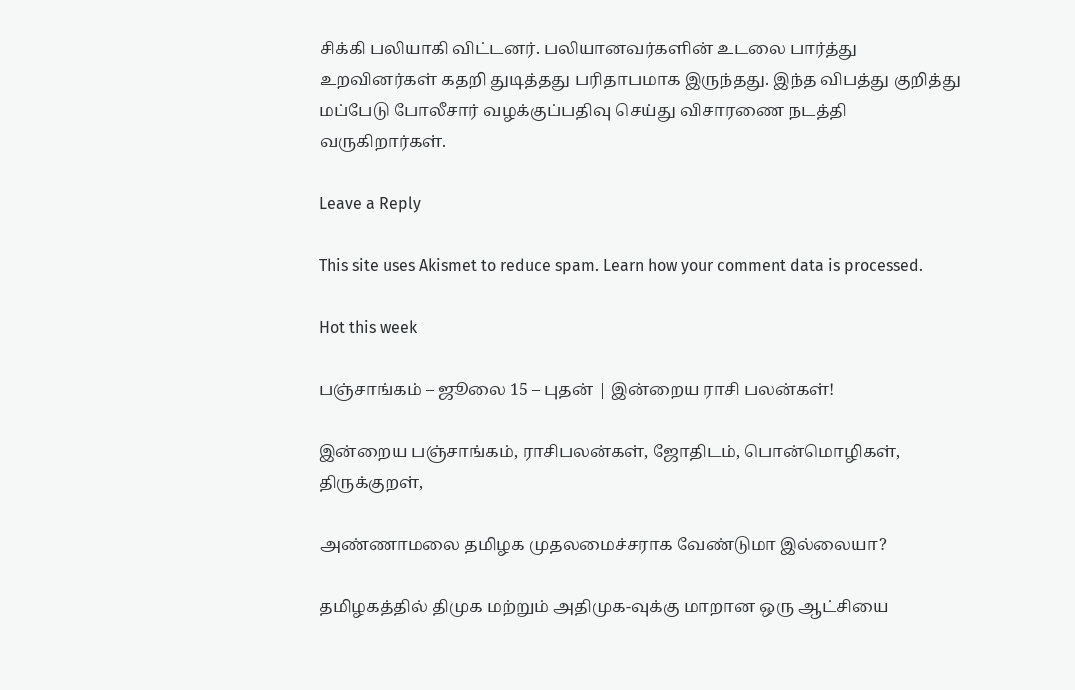சிக்கி பலியாகி விட்டனர். பலியானவர்களின் உடலை பார்த்து உறவினர்கள் கதறி துடித்தது பரிதாபமாக இருந்தது. இந்த விபத்து குறித்து மப்பேடு போலீசார் வழக்குப்பதிவு செய்து விசாரணை நடத்தி வருகிறார்கள்.

Leave a Reply

This site uses Akismet to reduce spam. Learn how your comment data is processed.

Hot this week

பஞ்சாங்கம் – ஜூலை 15 – புதன் | இன்றைய ராசி பலன்கள்!

இன்றைய பஞ்சாங்கம், ராசிபலன்கள், ஜோதிடம், பொன்மொழிகள், திருக்குறள்,

அண்ணாமலை தமிழக முதலமைச்சராக வேண்டுமா இல்லையா?

தமிழகத்தில் திமுக மற்றும் அதிமுக-வுக்கு மாறான ஒரு ஆட்சியை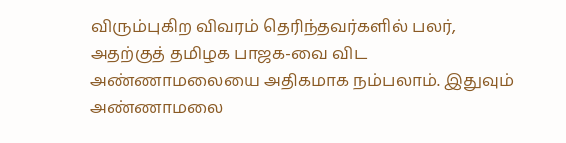விரும்புகிற விவரம் தெரிந்தவர்களில் பலர், அதற்குத் தமிழக பாஜக-வை விட அண்ணாமலையை அதிகமாக நம்பலாம். இதுவும் அண்ணாமலை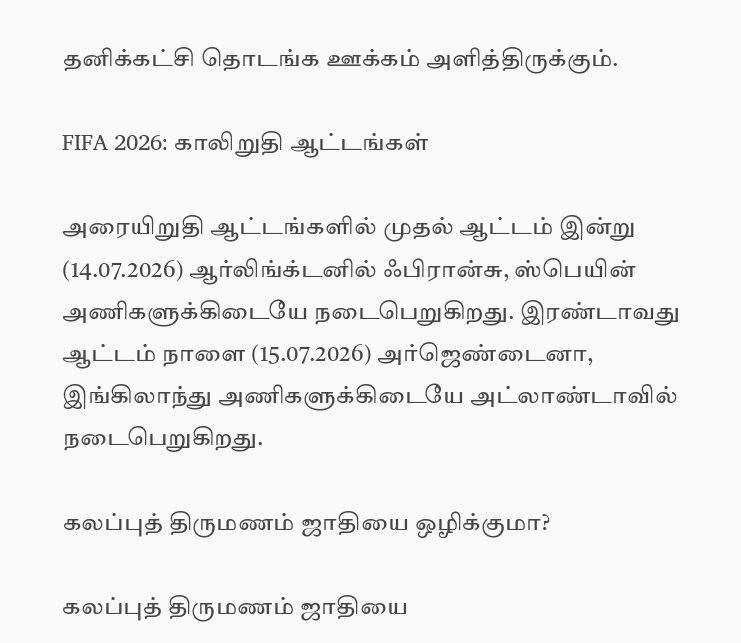தனிக்கட்சி தொடங்க ஊக்கம் அளித்திருக்கும்.

FIFA 2026: காலிறுதி ஆட்டங்கள்

அரையிறுதி ஆட்டங்களில் முதல் ஆட்டம் இன்று (14.07.2026) ஆர்லிங்க்டனில் ஃபிரான்சு, ஸ்பெயின் அணிகளுக்கிடையே நடைபெறுகிறது. இரண்டாவது ஆட்டம் நாளை (15.07.2026) அர்ஜெண்டைனா, இங்கிலாந்து அணிகளுக்கிடையே அட்லாண்டாவில் நடைபெறுகிறது.

கலப்புத் திருமணம் ஜாதியை ஒழிக்குமா?

கலப்புத் திருமணம் ஜாதியை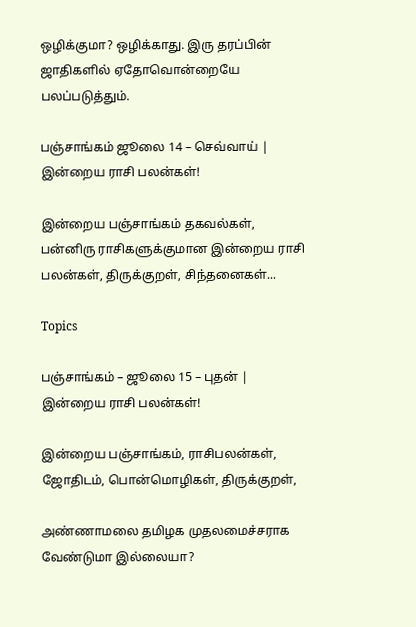ஒழிக்குமா? ஒழிக்காது. இரு தரப்பின் ஜாதிகளில் ஏதோவொன்றையே பலப்படுத்தும்.

பஞ்சாங்கம் ஜூலை 14 – செவ்வாய் | இன்றைய ராசி பலன்கள்!

இன்றைய பஞ்சாங்கம் தகவல்கள், பன்னிரு ராசிகளுக்குமான இன்றைய ராசி பலன்கள், திருக்குறள், சிந்தனைகள்...

Topics

பஞ்சாங்கம் – ஜூலை 15 – புதன் | இன்றைய ராசி பலன்கள்!

இன்றைய பஞ்சாங்கம், ராசிபலன்கள், ஜோதிடம், பொன்மொழிகள், திருக்குறள்,

அண்ணாமலை தமிழக முதலமைச்சராக வேண்டுமா இல்லையா?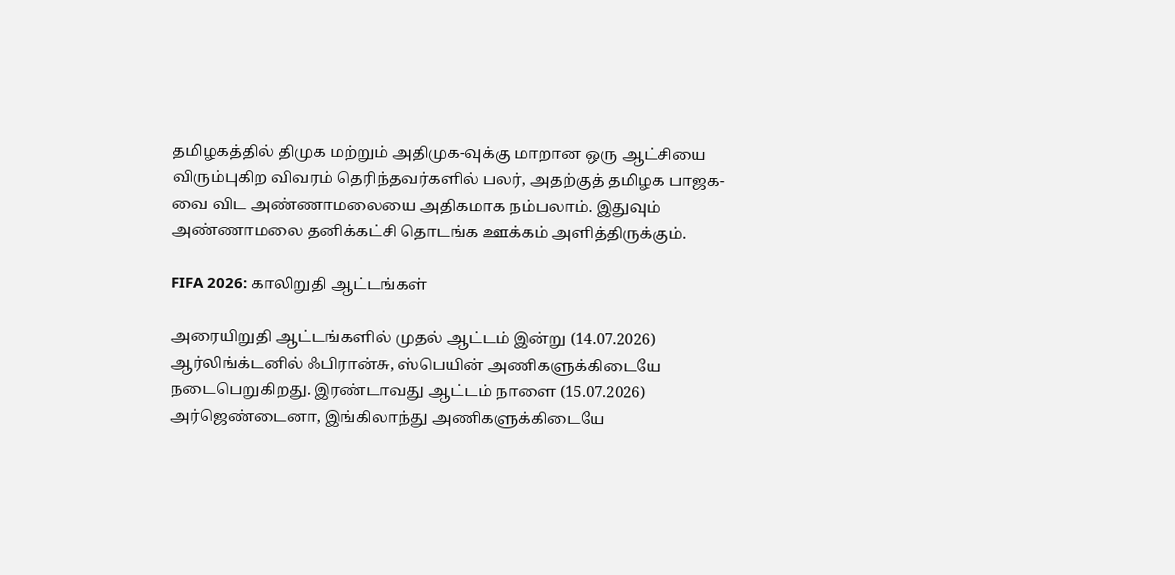தமிழகத்தில் திமுக மற்றும் அதிமுக-வுக்கு மாறான ஒரு ஆட்சியை விரும்புகிற விவரம் தெரிந்தவர்களில் பலர், அதற்குத் தமிழக பாஜக-வை விட அண்ணாமலையை அதிகமாக நம்பலாம். இதுவும் அண்ணாமலை தனிக்கட்சி தொடங்க ஊக்கம் அளித்திருக்கும்.

FIFA 2026: காலிறுதி ஆட்டங்கள்

அரையிறுதி ஆட்டங்களில் முதல் ஆட்டம் இன்று (14.07.2026) ஆர்லிங்க்டனில் ஃபிரான்சு, ஸ்பெயின் அணிகளுக்கிடையே நடைபெறுகிறது. இரண்டாவது ஆட்டம் நாளை (15.07.2026) அர்ஜெண்டைனா, இங்கிலாந்து அணிகளுக்கிடையே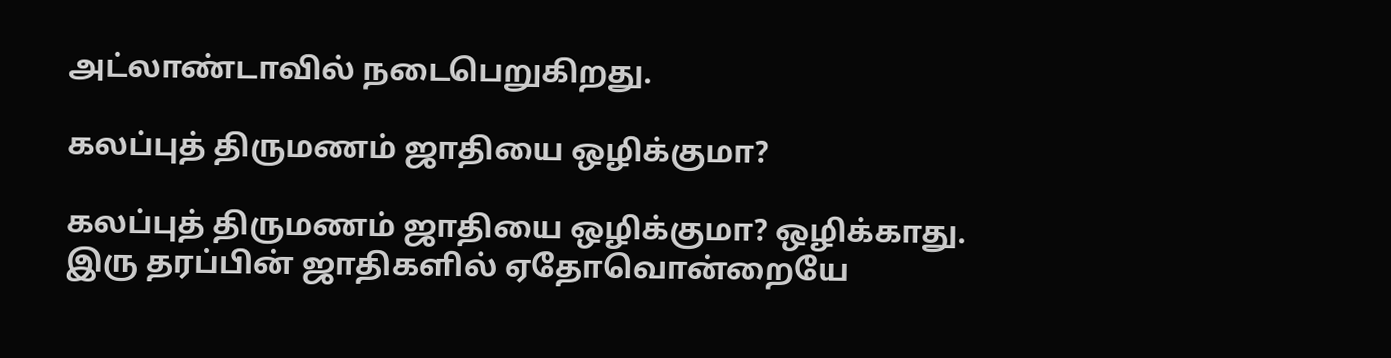அட்லாண்டாவில் நடைபெறுகிறது.

கலப்புத் திருமணம் ஜாதியை ஒழிக்குமா?

கலப்புத் திருமணம் ஜாதியை ஒழிக்குமா? ஒழிக்காது. இரு தரப்பின் ஜாதிகளில் ஏதோவொன்றையே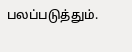பலப்படுத்தும்.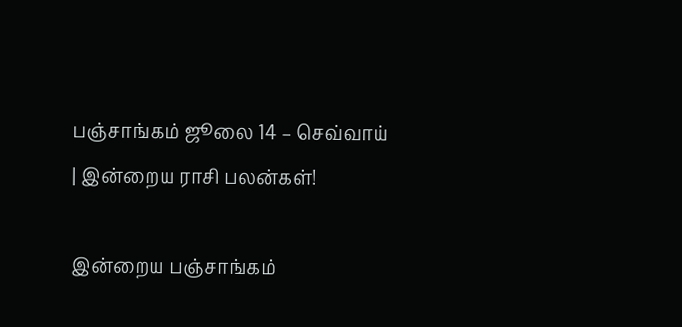பஞ்சாங்கம் ஜூலை 14 – செவ்வாய் | இன்றைய ராசி பலன்கள்!

இன்றைய பஞ்சாங்கம்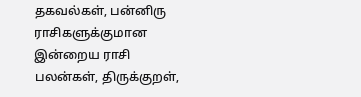தகவல்கள், பன்னிரு ராசிகளுக்குமான இன்றைய ராசி பலன்கள், திருக்குறள்,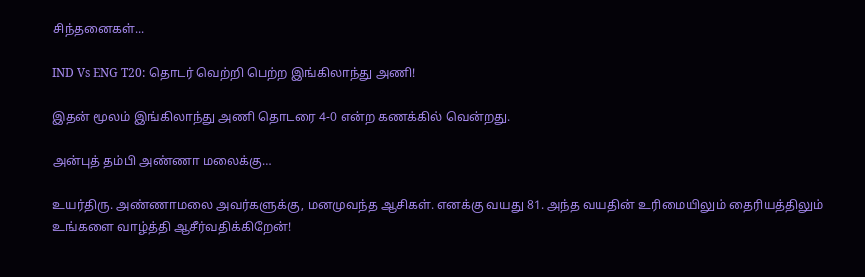சிந்தனைகள்...

IND Vs ENG T20: தொடர் வெற்றி பெற்ற இங்கிலாந்து அணி!

இதன் மூலம் இங்கிலாந்து அணி தொடரை 4-0 என்ற கணக்கில் வென்றது.

அன்புத் தம்பி அண்ணா மலைக்கு…

உயர்திரு. அண்ணாமலை அவர்களுக்கு, மனமுவந்த ஆசிகள். எனக்கு வயது 81. அந்த வயதின் உரிமையிலும் தைரியத்திலும் உங்களை வாழ்த்தி ஆசீர்வதிக்கிறேன்!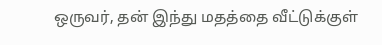ஒருவர், தன் இந்து மதத்தை வீட்டுக்குள்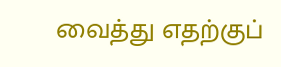வைத்து எதற்குப்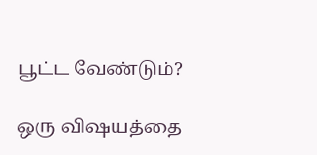பூட்ட வேண்டும்?

ஒரு விஷயத்தை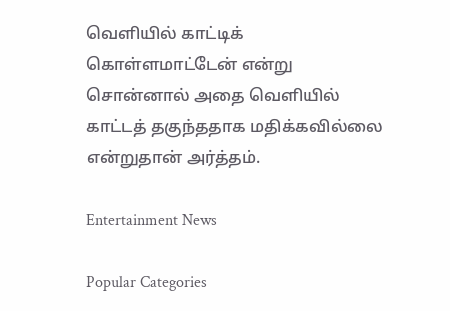வெளியில் காட்டிக் கொள்ளமாட்டேன் என்று சொன்னால் அதை வெளியில் காட்டத் தகுந்ததாக மதிக்கவில்லை என்றுதான் அர்த்தம்.

Entertainment News

Popular Categories